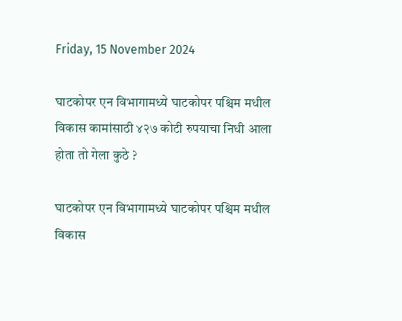Friday, 15 November 2024

घाटकोपर एन विभागामध्ये घाटकोपर पश्चिम मधील विकास कामांसाठी ४२७ कोटी रुपयाचा निधी आला होता तो गेला कुठे ?

घाटकोपर एन विभागामध्ये घाटकोपर पश्चिम मधील विकास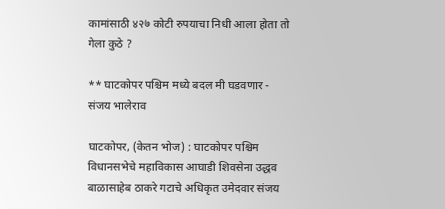कामांसाठी ४२७ कोटी रुपयाचा निधी आला होता तो गेला कुठे ?

** घाटकोपर पश्चिम मध्ये बदल मी घडवणार - संजय भालेराव

घाटकोपर, (केतन भोज) : घाटकोपर पश्चिम विधानसभेचे महाविकास आघाडी शिवसेना उद्धव बाळासाहेब ठाकरे गटाचे अधिकृत उमेदवार संजय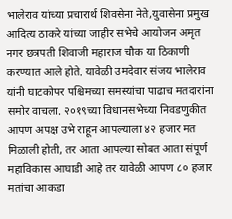भालेराव यांच्या प्रचारार्थ शिवसेना नेते,युवासेना प्रमुख आदित्य ठाकरे यांच्या जाहीर सभेचे आयोजन अमृत नगर छत्रपती शिवाजी महाराज चौक या ठिकाणी करण्यात आले होते. यावेळी उमदेवार संजय भालेराव यांनी घाटकोपर पश्चिमच्या समस्यांचा पाढाच मतदारांना समोर वाचला. २०१९च्या विधानसभेच्या निवडणुकीत आपण अपक्ष उभे राहून आपल्याला ४२ हजार मत मिळाली होती, तर आता आपल्या सोबत आता संपूर्ण महाविकास आघाडी आहे तर यावेळी आपण ८० हजार मतांचा आकडा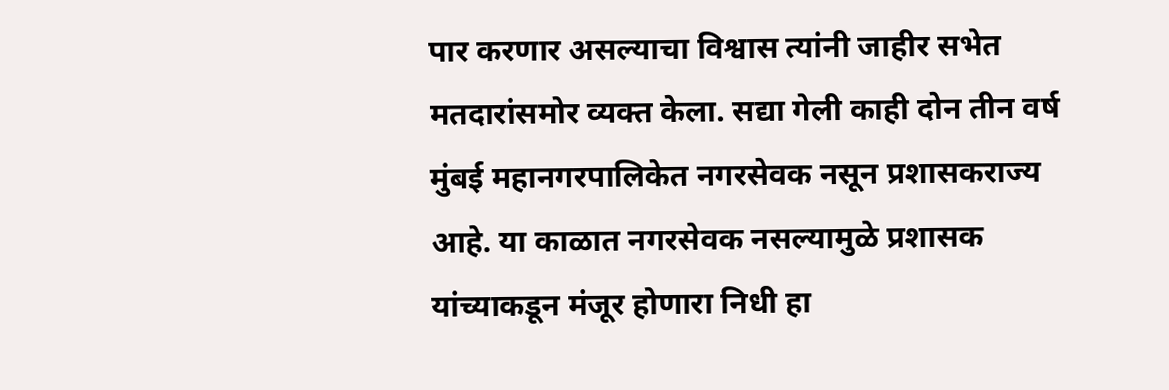पार करणार असल्याचा विश्वास त्यांनी जाहीर सभेत मतदारांसमोर व्यक्त केला. सद्या गेली काही दोन तीन वर्ष मुंबई महानगरपालिकेत नगरसेवक नसून प्रशासकराज्य आहे. या काळात नगरसेवक नसल्यामुळे प्रशासक यांच्याकडून मंजूर होणारा निधी हा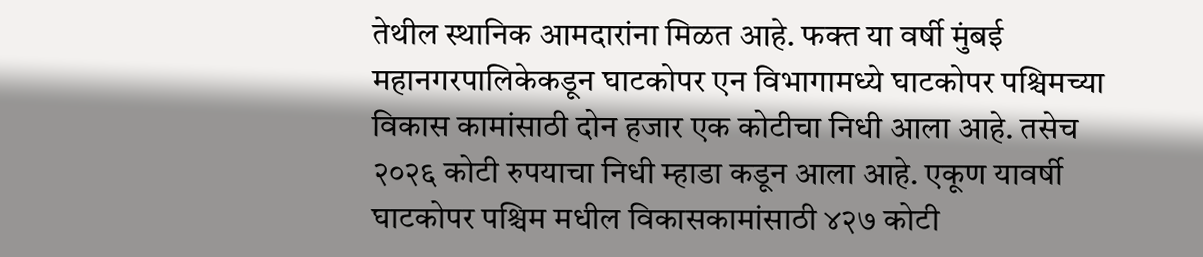तेथील स्थानिक आमदारांना मिळत आहे. फक्त या वर्षी मुंबई महानगरपालिकेकडून घाटकोपर एन विभागामध्ये घाटकोपर पश्चिमच्या विकास कामांसाठी दोन हजार एक कोटीचा निधी आला आहे. तसेच २०२६ कोटी रुपयाचा निधी म्हाडा कडून आला आहे. एकूण यावर्षी घाटकोपर पश्चिम मधील विकासकामांसाठी ४२७ कोटी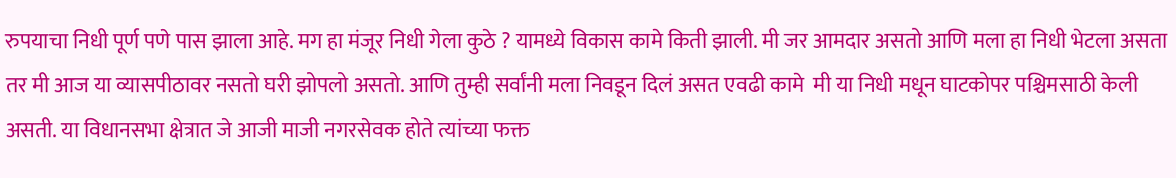रुपयाचा निधी पूर्ण पणे पास झाला आहे. मग हा मंजूर निधी गेला कुठे ? यामध्ये विकास कामे किती झाली. मी जर आमदार असतो आणि मला हा निधी भेटला असता तर मी आज या व्यासपीठावर नसतो घरी झोपलो असतो. आणि तुम्ही सर्वांनी मला निवडून दिलं असत एवढी कामे  मी या निधी मधून घाटकोपर पश्चिमसाठी केली असती. या विधानसभा क्षेत्रात जे आजी माजी नगरसेवक होते त्यांच्या फक्त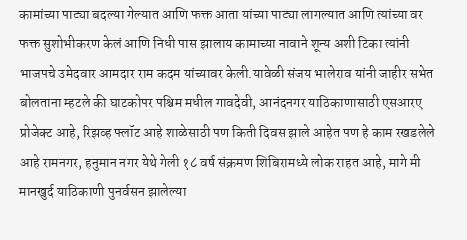कामांच्या पाट्या बदल्या गेल्यात आणि फक्त आता यांच्या पाट्या लागल्यात आणि त्यांच्या वर फक्त सुशोभीकरण केलं आणि निधी पास झालाय कामाच्या नावाने शून्य अशी टिका त्यांनी भाजपचे उमेदवार आमदार राम कदम यांच्यावर केली.यावेळी संजय भालेराव यांनी जाहीर सभेत बोलताना म्हटले की घाटकोपर पश्चिम मधील गावदेवी, आनंदनगर याठिकाणासाठी एसआरए प्रोजेक्ट आहे, रिझव्ह फ्लॉट आहे शाळेसाठी पण किती दिवस झाले आहेत पण हे काम रखडलेले आहे रामनगर, हनुमान नगर येथे गेली १८ वर्ष संक्रमण शिबिरामध्ये लोक राहत आहे, मागे मी मानखुर्द याठिकाणी पुनर्वसन झालेल्या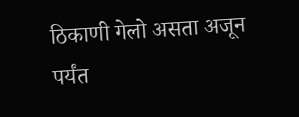ठिकाणी गेलो असता अजून पर्यंत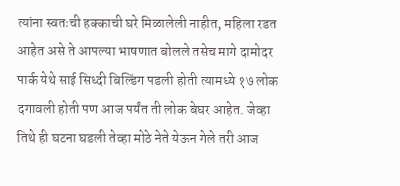त्यांना स्वतःची हक्काची घरे मिळालेली नाहीत, महिला रडत आहेत असे ते आपल्या भाषणात बोलले तसेच मागे दामोदर पार्क येथे साई सिध्दी बिल्डिंग पडली होती त्यामध्ये १७ लोक दगावली होती पण आज पर्यंत ती लोक बेघर आहेत. जेव्हा तिथे ही घटना घडली तेव्हा मोठे नेते येऊन गेले तरी आज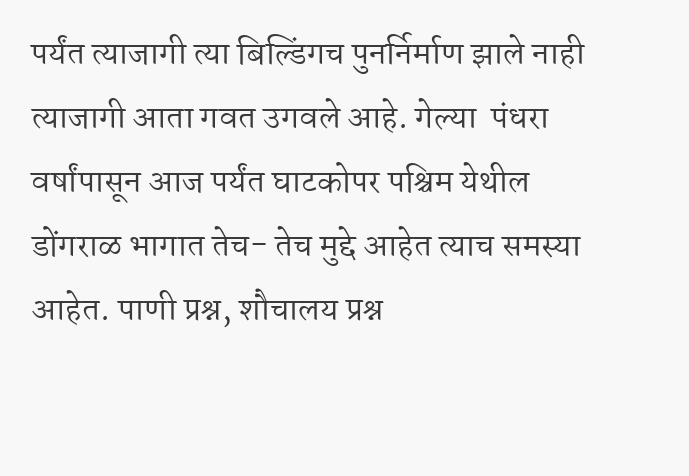पर्यंत त्याजागी त्या बिल्डिंगच पुनर्निर्माण झाले नाही त्याजागी आता गवत उगवले आहे. गेल्या  पंधरा वर्षांपासून आज पर्यंत घाटकोपर पश्चिम येथील डोंगराळ भागात तेच- तेच मुद्दे आहेत त्याच समस्या आहेत. पाणी प्रश्न, शौचालय प्रश्न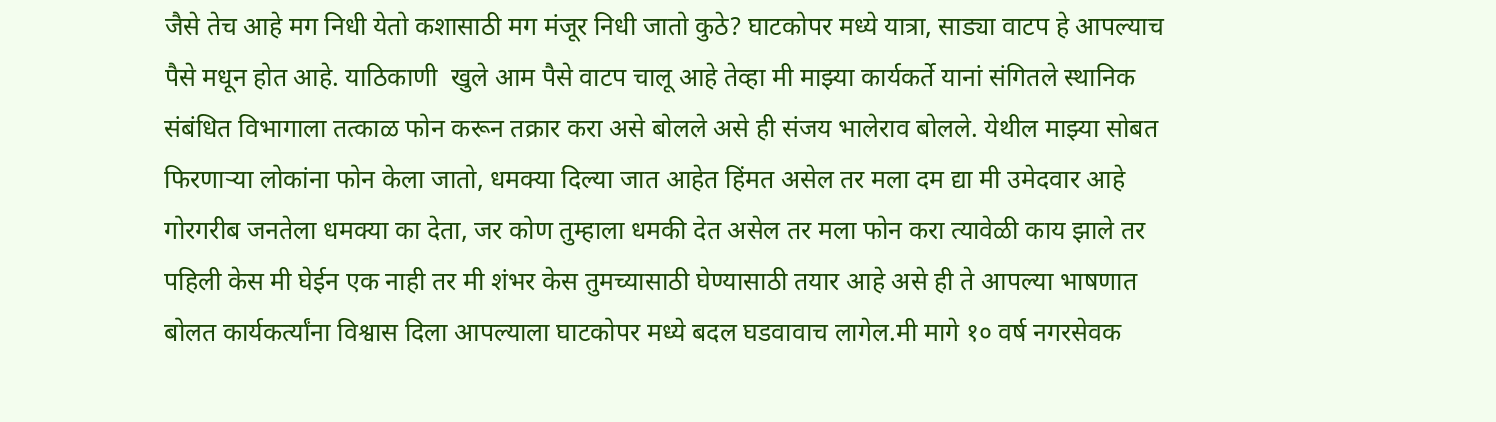जैसे तेच आहे मग निधी येतो कशासाठी मग मंजूर निधी जातो कुठे? घाटकोपर मध्ये यात्रा, साड्या वाटप हे आपल्याच पैसे मधून होत आहे. याठिकाणी  खुले आम पैसे वाटप चालू आहे तेव्हा मी माझ्या कार्यकर्ते यानां संगितले स्थानिक संबंधित विभागाला तत्काळ फोन करून तक्रार करा असे बोलले असे ही संजय भालेराव बोलले. येथील माझ्या सोबत फिरणाऱ्या लोकांना फोन केला जातो, धमक्या दिल्या जात आहेत हिंमत असेल तर मला दम द्या मी उमेदवार आहे गोरगरीब जनतेला धमक्या का देता, जर कोण तुम्हाला धमकी देत असेल तर मला फोन करा त्यावेळी काय झाले तर पहिली केस मी घेईन एक नाही तर मी शंभर केस तुमच्यासाठी घेण्यासाठी तयार आहे असे ही ते आपल्या भाषणात बोलत कार्यकर्त्यांना विश्वास दिला आपल्याला घाटकोपर मध्ये बदल घडवावाच लागेल.मी मागे १० वर्ष नगरसेवक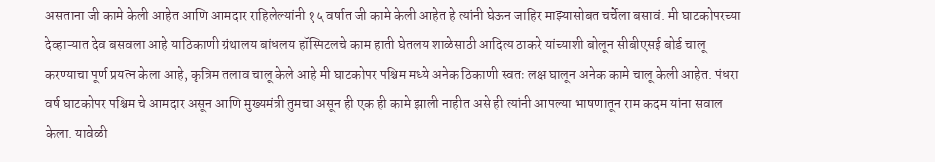असताना जी कामे केली आहेत आणि आमदार राहिलेल्यांनी १५ वर्षात जी कामे केली आहेत हे त्यांनी घेऊन जाहिर माझ्यासोबत चर्चेला बसावं. मी घाटकोपरच्या देव्हाऱ्यात देव बसवला आहे याठिकाणी ग्रंथालय बांधलय हॉस्पिटलचे काम हाती घेतलय शाळेसाठी आदित्य ठाकरे यांच्याशी बोलून सीबीएसई बोर्ड चालू करण्याचा पूर्ण प्रयत्न केला आहे, कृत्रिम तलाव चालू केले आहे मी घाटकोपर पश्चिम मध्ये अनेक ठिकाणी स्वतः लक्ष घालून अनेक कामे चालू केली आहेत. पंधरा वर्ष घाटकोपर पश्चिम चे आमदार असून आणि मुख्यमंत्री तुमचा असून ही एक ही कामे झाली नाहीत असे ही त्यांनी आपल्या भाषणातून राम कदम यांना सवाल केला. यावेळी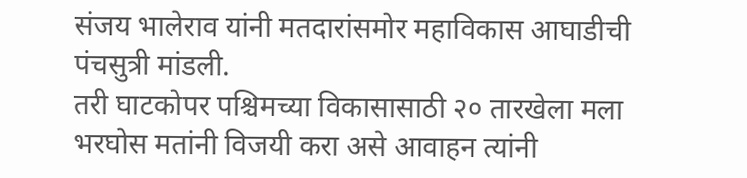संजय भालेराव यांनी मतदारांसमोर महाविकास आघाडीची पंचसुत्री मांडली.
तरी घाटकोपर पश्चिमच्या विकासासाठी २० तारखेला मला भरघोस मतांनी विजयी करा असे आवाहन त्यांनी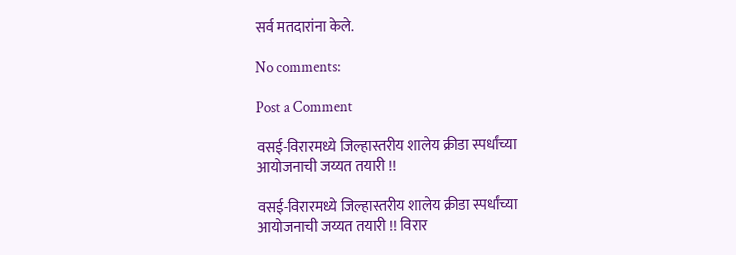सर्व मतदारांना केले.

No comments:

Post a Comment

वसई-विरारमध्ये जिल्हास्तरीय शालेय क्रीडा स्पर्धांच्या आयोजनाची जय्यत तयारी !!

वसई-विरारमध्ये जिल्हास्तरीय शालेय क्रीडा स्पर्धांच्या आयोजनाची जय्यत तयारी !! विरार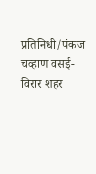प्रतिनिधी/पंकज चव्हाण वसई-विरार शहर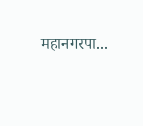महानगरपा...